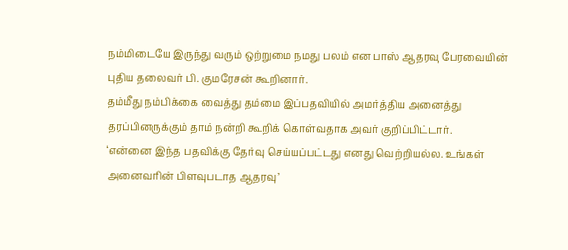நம்மிடையே இருந்து வரும் ஒற்றுமை நமது பலம் என பாஸ் ஆதரவு பேரவையின் புதிய தலைவர் பி. குமரேசன் கூறினார்.
தம்மீது நம்பிக்கை வைத்து தம்மை இப்பதவியில் அமர்த்திய அனைத்து தரப்பினருக்கும் தாம் நன்றி கூறிக் கொள்வதாக அவர் குறிப்பிட்டார்.
‘என்னை இந்த பதவிக்கு தேர்வு செய்யப்பட்டது எனது வெற்றியல்ல. உங்கள் அனைவரின் பிளவுபடாத ஆதரவு’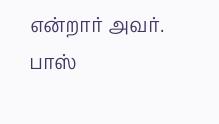என்றார் அவர்.
பாஸ்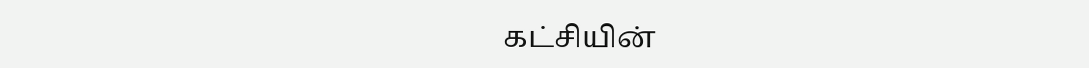கட்சியின்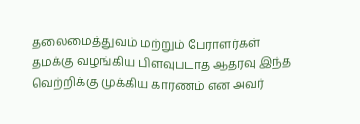தலைமைத்துவம் மற்றும் பேராளர்கள் தமக்கு வழங்கிய பிளவுபடாத ஆதரவு இந்த வெற்றிக்கு முக்கிய காரணம் என அவர்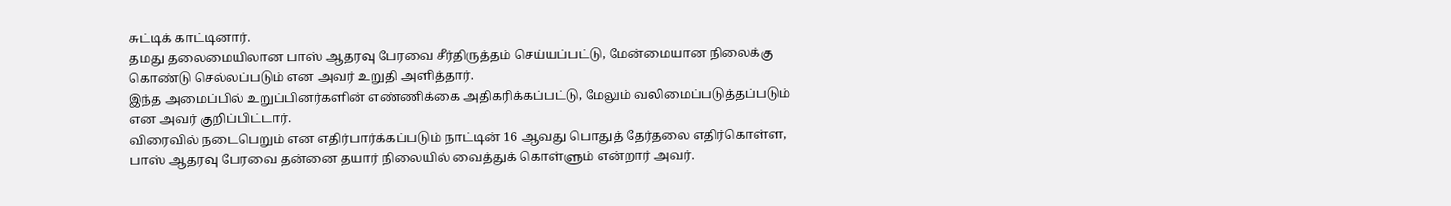சுட்டிக் காட்டினார்.
தமது தலைமையிலான பாஸ் ஆதரவு பேரவை சீர்திருத்தம் செய்யப்பட்டு, மேன்மையான நிலைக்கு கொண்டு செல்லப்படும் என அவர் உறுதி அளித்தார்.
இந்த அமைப்பில் உறுப்பினர்களின் எண்ணிக்கை அதிகரிக்கப்பட்டு, மேலும் வலிமைப்படுத்தப்படும் என அவர் குறிப்பிட்டார்.
விரைவில் நடைபெறும் என எதிர்பார்க்கப்படும் நாட்டின் 16 ஆவது பொதுத் தேர்தலை எதிர்கொள்ள, பாஸ் ஆதரவு பேரவை தன்னை தயார் நிலையில் வைத்துக் கொள்ளும் என்றார் அவர்.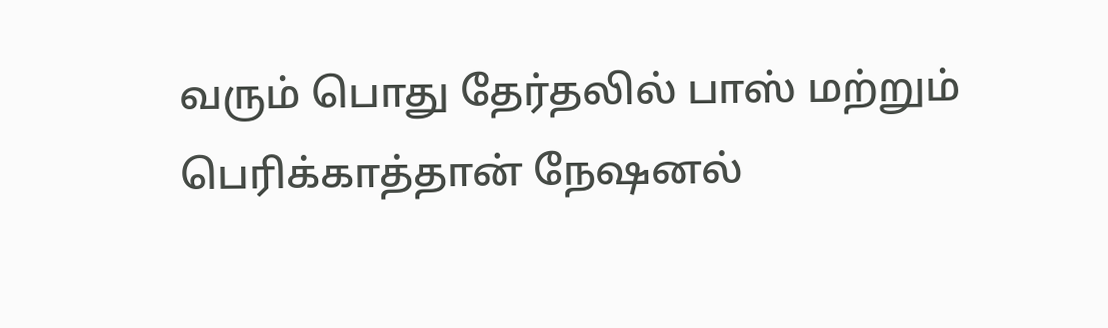வரும் பொது தேர்தலில் பாஸ் மற்றும் பெரிக்காத்தான் நேஷனல்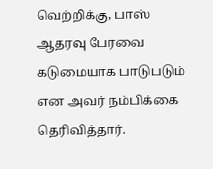வெற்றிக்கு, பாஸ் ஆதரவு பேரவை கடுமையாக பாடுபடும் என அவர் நம்பிக்கை தெரிவித்தார்.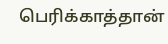பெரிக்காத்தான்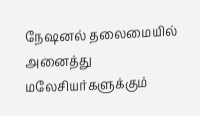நேஷனல் தலைமையில் அனைத்து மலேசியர்களுக்கும்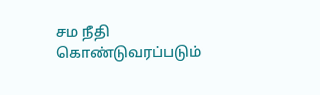சம நீதி கொண்டுவரப்படும்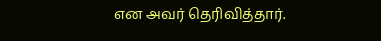என அவர் தெரிவித்தார்.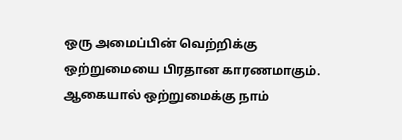ஒரு அமைப்பின் வெற்றிக்கு ஒற்றுமையை பிரதான காரணமாகும்.
ஆகையால் ஒற்றுமைக்கு நாம்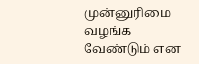முன்னுரிமை வழங்க வேண்டும் என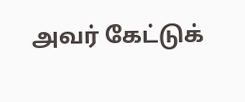அவர் கேட்டுக்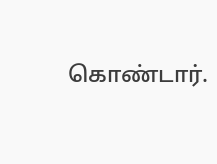கொண்டார்.